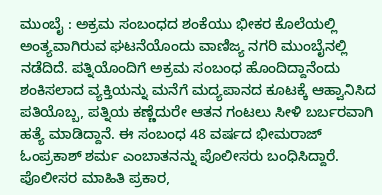ಮುಂಬೈ : ಅಕ್ರಮ ಸಂಬಂಧದ ಶಂಕೆಯು ಭೀಕರ ಕೊಲೆಯಲ್ಲಿ ಅಂತ್ಯವಾಗಿರುವ ಘಟನೆಯೊಂದು ವಾಣಿಜ್ಯ ನಗರಿ ಮುಂಬೈನಲ್ಲಿ ನಡೆದಿದೆ. ಪತ್ನಿಯೊಂದಿಗೆ ಅಕ್ರಮ ಸಂಬಂಧ ಹೊಂದಿದ್ದಾನೆಂದು ಶಂಕಿಸಲಾದ ವ್ಯಕ್ತಿಯನ್ನು ಮನೆಗೆ ಮದ್ಯಪಾನದ ಕೂಟಕ್ಕೆ ಆಹ್ವಾನಿಸಿದ ಪತಿಯೊಬ್ಬ, ಪತ್ನಿಯ ಕಣ್ಣೆದುರೇ ಆತನ ಗಂಟಲು ಸೀಳಿ ಬರ್ಬರವಾಗಿ ಹತ್ಯೆ ಮಾಡಿದ್ದಾನೆ. ಈ ಸಂಬಂಧ 48 ವರ್ಷದ ಭೀಮರಾಜ್ ಓಂಪ್ರಕಾಶ್ ಶರ್ಮ ಎಂಬಾತನನ್ನು ಪೊಲೀಸರು ಬಂಧಿಸಿದ್ದಾರೆ.
ಪೊಲೀಸರ ಮಾಹಿತಿ ಪ್ರಕಾರ,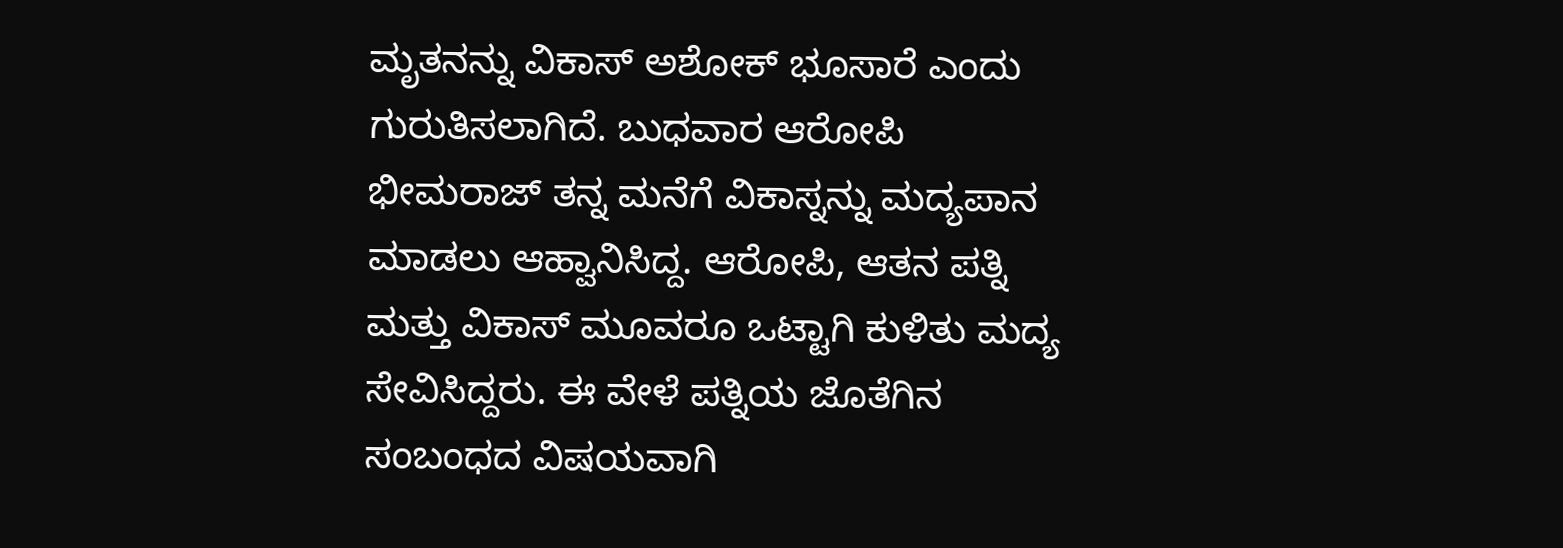ಮೃತನನ್ನು ವಿಕಾಸ್ ಅಶೋಕ್ ಭೂಸಾರೆ ಎಂದು ಗುರುತಿಸಲಾಗಿದೆ. ಬುಧವಾರ ಆರೋಪಿ ಭೀಮರಾಜ್ ತನ್ನ ಮನೆಗೆ ವಿಕಾಸ್ನನ್ನು ಮದ್ಯಪಾನ ಮಾಡಲು ಆಹ್ವಾನಿಸಿದ್ದ. ಆರೋಪಿ, ಆತನ ಪತ್ನಿ ಮತ್ತು ವಿಕಾಸ್ ಮೂವರೂ ಒಟ್ಟಾಗಿ ಕುಳಿತು ಮದ್ಯ ಸೇವಿಸಿದ್ದರು. ಈ ವೇಳೆ ಪತ್ನಿಯ ಜೊತೆಗಿನ ಸಂಬಂಧದ ವಿಷಯವಾಗಿ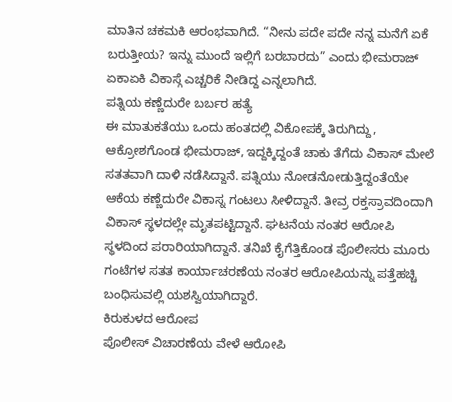ಮಾತಿನ ಚಕಮಕಿ ಆರಂಭವಾಗಿದೆ. “ನೀನು ಪದೇ ಪದೇ ನನ್ನ ಮನೆಗೆ ಏಕೆ ಬರುತ್ತೀಯ? ಇನ್ನು ಮುಂದೆ ಇಲ್ಲಿಗೆ ಬರಬಾರದು” ಎಂದು ಭೀಮರಾಜ್ ಏಕಾಏಕಿ ವಿಕಾಸ್ಗೆ ಎಚ್ಚರಿಕೆ ನೀಡಿದ್ದ ಎನ್ನಲಾಗಿದೆ.
ಪತ್ನಿಯ ಕಣ್ಣೆದುರೇ ಬರ್ಬರ ಹತ್ಯೆ
ಈ ಮಾತುಕತೆಯು ಒಂದು ಹಂತದಲ್ಲಿ ವಿಕೋಪಕ್ಕೆ ತಿರುಗಿದ್ದು, ಆಕ್ರೋಶಗೊಂಡ ಭೀಮರಾಜ್, ಇದ್ದಕ್ಕಿದ್ದಂತೆ ಚಾಕು ತೆಗೆದು ವಿಕಾಸ್ ಮೇಲೆ ಸತತವಾಗಿ ದಾಳಿ ನಡೆಸಿದ್ದಾನೆ. ಪತ್ನಿಯು ನೋಡನೋಡುತ್ತಿದ್ದಂತೆಯೇ ಆಕೆಯ ಕಣ್ಣೆದುರೇ ವಿಕಾಸ್ನ ಗಂಟಲು ಸೀಳಿದ್ದಾನೆ. ತೀವ್ರ ರಕ್ತಸ್ರಾವದಿಂದಾಗಿ ವಿಕಾಸ್ ಸ್ಥಳದಲ್ಲೇ ಮೃತಪಟ್ಟಿದ್ದಾನೆ. ಘಟನೆಯ ನಂತರ ಆರೋಪಿ ಸ್ಥಳದಿಂದ ಪರಾರಿಯಾಗಿದ್ದಾನೆ. ತನಿಖೆ ಕೈಗೆತ್ತಿಕೊಂಡ ಪೊಲೀಸರು ಮೂರು ಗಂಟೆಗಳ ಸತತ ಕಾರ್ಯಾಚರಣೆಯ ನಂತರ ಆರೋಪಿಯನ್ನು ಪತ್ತೆಹಚ್ಚಿ ಬಂಧಿಸುವಲ್ಲಿ ಯಶಸ್ವಿಯಾಗಿದ್ದಾರೆ.
ಕಿರುಕುಳದ ಆರೋಪ
ಪೊಲೀಸ್ ವಿಚಾರಣೆಯ ವೇಳೆ ಆರೋಪಿ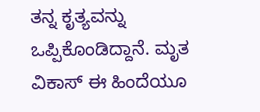ತನ್ನ ಕೃತ್ಯವನ್ನು ಒಪ್ಪಿಕೊಂಡಿದ್ದಾನೆ. ಮೃತ ವಿಕಾಸ್ ಈ ಹಿಂದೆಯೂ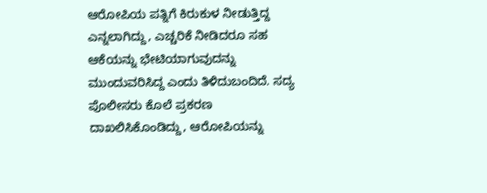ಆರೋಪಿಯ ಪತ್ನಿಗೆ ಕಿರುಕುಳ ನೀಡುತ್ತಿದ್ದ ಎನ್ನಲಾಗಿದ್ದು, ಎಚ್ಚರಿಕೆ ನೀಡಿದರೂ ಸಹ ಆಕೆಯನ್ನು ಭೇಟಿಯಾಗುವುದನ್ನು ಮುಂದುವರಿಸಿದ್ದ ಎಂದು ತಿಳಿದುಬಂದಿದೆ. ಸದ್ಯ ಪೊಲೀಸರು ಕೊಲೆ ಪ್ರಕರಣ ದಾಖಲಿಸಿಕೊಂಡಿದ್ದು, ಆರೋಪಿಯನ್ನು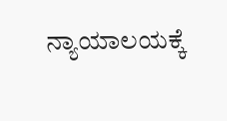ನ್ಯಾಯಾಲಯಕ್ಕೆ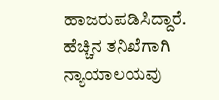ಹಾಜರುಪಡಿಸಿದ್ದಾರೆ. ಹೆಚ್ಚಿನ ತನಿಖೆಗಾಗಿ ನ್ಯಾಯಾಲಯವು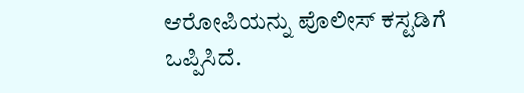ಆರೋಪಿಯನ್ನು ಪೊಲೀಸ್ ಕಸ್ಟಡಿಗೆ ಒಪ್ಪಿಸಿದೆ.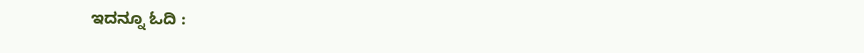ಇದನ್ನೂ ಓದಿ :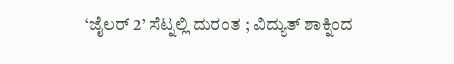‘ಜೈಲರ್ 2’ ಸೆಟ್ನಲ್ಲಿ ದುರಂತ ; ವಿದ್ಯುತ್ ಶಾಕ್ನಿಂದ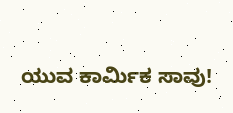ಯುವ ಕಾರ್ಮಿಕ ಸಾವು!